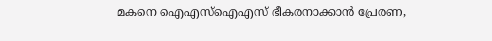മകനെ ഐഎസ്‌ഐഎസ് ഭീകരനാക്കാന്‍ പ്രേരണ,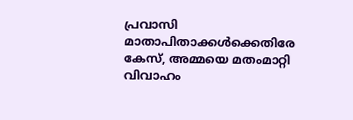പ്രവാസി മാതാപിതാക്കള്‍ക്കെതിരേ കേസ്, അമ്മയെ മതംമാറ്റി വിവാഹം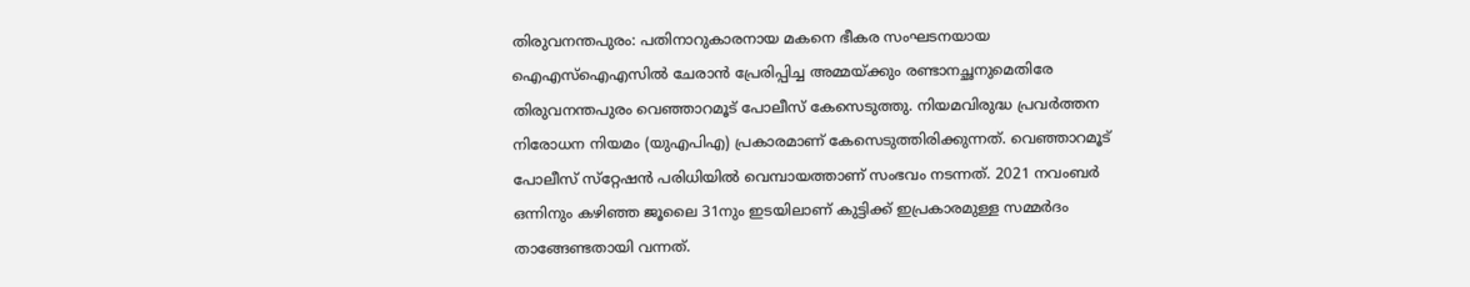തിരുവനന്തപുരം: പതിനാറുകാരനായ മകനെ ഭീകര സംഘടനയായ ഐഎസ്‌ഐഎസില്‍ ചേരാന്‍ പ്രേരിപ്പിച്ച അമ്മയ്ക്കും രണ്ടാനച്ഛനുമെതിരേ തിരുവനന്തപുരം വെഞ്ഞാറമൂട് പോലീസ് കേസെടുത്തു. നിയമവിരുദ്ധ പ്രവര്‍ത്തന നിരോധന നിയമം (യുഎപിഎ) പ്രകാരമാണ് കേസെടുത്തിരിക്കുന്നത്. വെഞ്ഞാറമൂട് പോലീസ് സ്‌റ്റേഷന്‍ പരിധിയില്‍ വെമ്പായത്താണ് സംഭവം നടന്നത്. 2021 നവംബര്‍ ഒന്നിനും കഴിഞ്ഞ ജൂലൈ 31നും ഇടയിലാണ് കുട്ടിക്ക് ഇപ്രകാരമുള്ള സമ്മര്‍ദം താങ്ങേണ്ടതായി വന്നത്.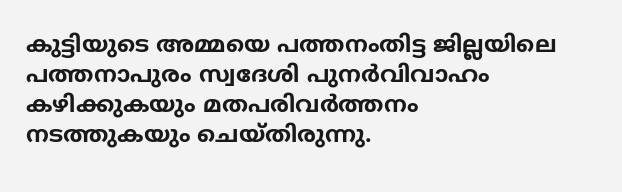കുട്ടിയുടെ അമ്മയെ പത്തനംതിട്ട ജില്ലയിലെ പത്തനാപുരം സ്വദേശി പുനര്‍വിവാഹം കഴിക്കുകയും മതപരിവര്‍ത്തനം നടത്തുകയും ചെയ്തിരുന്നു.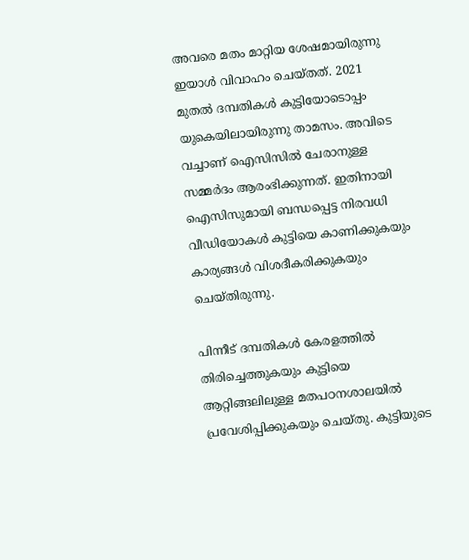അവരെ മതം മാറ്റിയ ശേഷമായിരുന്നു ഇയാള്‍ വിവാഹം ചെയ്തത്. 2021 മുതല്‍ ദമ്പതികള്‍ കുട്ടിയോടൊപ്പം യുകെയിലായിരുന്നു താമസം. അവിടെ വച്ചാണ് ഐസിസില്‍ ചേരാനുള്ള സമ്മര്‍ദം ആരംഭിക്കുന്നത്. ഇതിനായി ഐസിസുമായി ബന്ധപ്പെട്ട നിരവധി വീഡിയോകള്‍ കുട്ടിയെ കാണിക്കുകയും കാര്യങ്ങള്‍ വിശദീകരിക്കുകയും ചെയ്തിരുന്നു.

പിന്നീട് ദമ്പതികള്‍ കേരളത്തില്‍ തിരിച്ചെത്തുകയും കുട്ടിയെ ആറ്റിങ്ങലിലുള്ള മതപഠനശാലയില്‍ പ്രവേശിപ്പിക്കുകയും ചെയ്തു. കുട്ടിയുടെ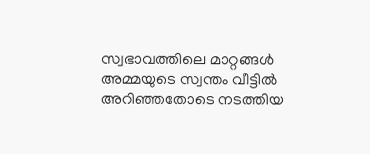സ്വഭാവത്തിലെ മാറ്റങ്ങള്‍ അമ്മയുടെ സ്വന്തം വീട്ടില്‍ അറിഞ്ഞതോടെ നടത്തിയ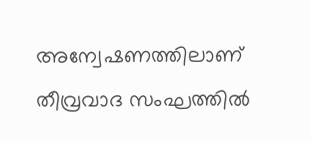അന്വേഷണത്തിലാണ് തീവ്രവാദ സംഘത്തില്‍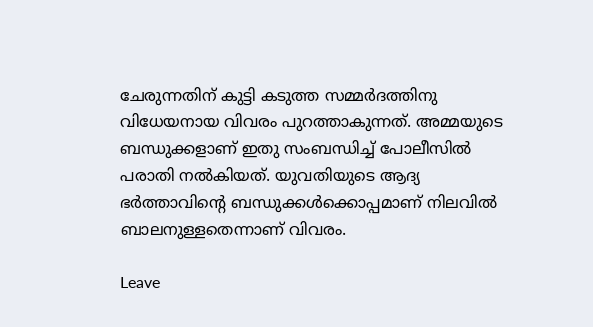ചേരുന്നതിന് കുട്ടി കടുത്ത സമ്മര്‍ദത്തിനു വിധേയനായ വിവരം പുറത്താകുന്നത്. അമ്മയുടെ ബന്ധുക്കളാണ് ഇതു സംബന്ധിച്ച് പോലീസില്‍ പരാതി നല്‍കിയത്. യുവതിയുടെ ആദ്യ ഭര്‍ത്താവിന്റെ ബന്ധുക്കള്‍ക്കൊപ്പമാണ് നിലവില്‍ ബാലനുള്ളതെന്നാണ് വിവരം.

Leave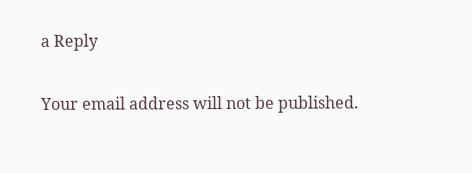a Reply

Your email address will not be published.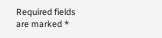Required fields are marked *